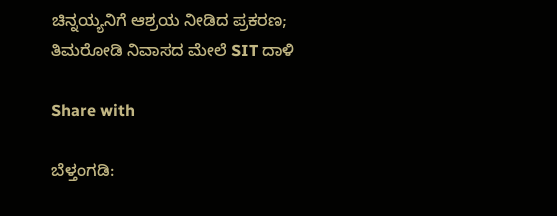ಚಿನ್ನಯ್ಯನಿಗೆ ಆಶ್ರಯ ನೀಡಿದ ಪ್ರಕರಣ; ತಿಮರೋಡಿ ನಿವಾಸದ ಮೇಲೆ SIT ದಾಳಿ

Share with

ಬೆಳ್ತಂಗಡಿ: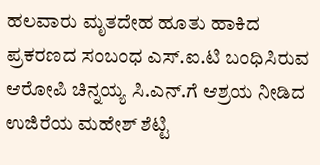ಹಲವಾರು ಮೃತದೇಹ ಹೂತು ಹಾಕಿದ ಪ್ರಕರಣದ ಸಂಬಂಧ ಎಸ್.ಐ.ಟಿ ಬಂಧಿಸಿರುವ ಆರೋಪಿ ಚಿನ್ನಯ್ಯ ಸಿ.ಎನ್.ಗೆ ಆಶ್ರಯ ನೀಡಿದ ಉಜಿರೆಯ ಮಹೇಶ್ ಶೆಟ್ಟಿ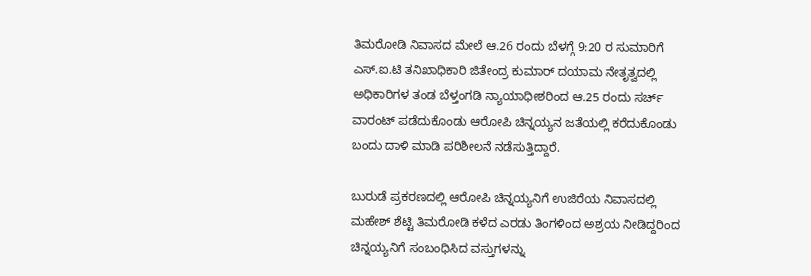ತಿಮರೋಡಿ ನಿವಾಸದ ಮೇಲೆ ಆ.26 ರಂದು ಬೆಳಗ್ಗೆ 9:20 ರ ಸುಮಾರಿಗೆ ಎಸ್.ಐ.ಟಿ ತನಿಖಾಧಿಕಾರಿ ಜಿತೇಂದ್ರ ಕುಮಾ‌ರ್ ದಯಾಮ ನೇತೃತ್ವದಲ್ಲಿ ಅಧಿಕಾರಿಗಳ ತಂಡ ಬೆಳ್ತಂಗಡಿ ನ್ಯಾಯಾಧೀಶರಿಂದ ಆ.25 ರಂದು ಸರ್ಚ್ ವಾರಂಟ್ ಪಡೆದುಕೊಂಡು ಆರೋಪಿ ಚಿನ್ನಯ್ಯನ ಜತೆಯಲ್ಲಿ ಕರೆದುಕೊಂಡು ಬಂದು ದಾಳಿ ಮಾಡಿ ಪರಿಶೀಲನೆ ನಡೆಸುತ್ತಿದ್ದಾರೆ.

ಬುರುಡೆ ಪ್ರಕರಣದಲ್ಲಿ ಆರೋಪಿ ಚಿನ್ನಯ್ಯನಿಗೆ ಉಜಿರೆಯ ನಿವಾಸದಲ್ಲಿ ಮಹೇಶ್ ಶೆಟ್ಟಿ ತಿಮರೋಡಿ ಕಳೆದ ಎರಡು ತಿಂಗಳಿಂದ ಅಶ್ರಯ ನೀಡಿದ್ದರಿಂದ ಚಿನ್ನಯ್ಯನಿಗೆ ಸಂಬಂಧಿಸಿದ ವಸ್ತುಗಳನ್ನು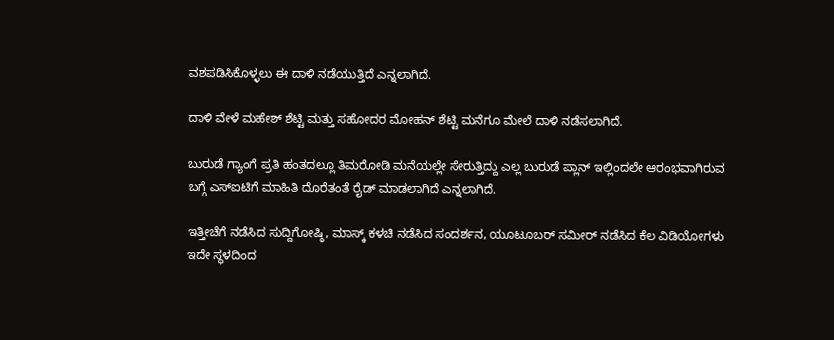ವಶಪಡಿಸಿಕೊಳ್ಳಲು ಈ ದಾಳಿ ನಡೆಯುತ್ತಿದೆ ಎನ್ನಲಾಗಿದೆ.

ದಾಳಿ ವೇಳೆ ಮಹೇಶ್ ಶೆಟ್ಟಿ ಮತ್ತು ಸಹೋದರ ಮೋಹನ್ ಶೆಟ್ಟಿ ಮನೆಗೂ ಮೇಲೆ ದಾಳಿ ನಡೆಸಲಾಗಿದೆ.

ಬುರುಡೆ ಗ್ಯಾಂಗೆ ಪ್ರತಿ ಹಂತದಲ್ಲೂ ತಿಮರೋಡಿ ಮನೆಯಲ್ಲೇ ಸೇರುತ್ತಿದ್ದು ಎಲ್ಲ ಬುರುಡೆ ಪ್ಲಾನ್ ಇಲ್ಲಿಂದಲೇ ಆರಂಭವಾಗಿರುವ ಬಗ್ಗೆ ಎಸ್‌ಐಟಿಗೆ ಮಾಹಿತಿ ದೊರೆತಂತೆ ರೈಡ್ ಮಾಡಲಾಗಿದೆ ಎನ್ನಲಾಗಿದೆ.

ಇತ್ತೀಚೆಗೆ ನಡೆಸಿದ ಸುದ್ದಿಗೋಷ್ಠಿ, ಮಾಸ್ಕ್ ಕಳಚಿ ನಡೆಸಿದ ಸಂದರ್ಶನ, ಯೂಟೂಬರ್ ಸಮೀರ್ ನಡೆಸಿದ ಕೆಲ ವಿಡಿಯೋಗಳು ಇದೇ ಸ್ಥಳದಿಂದ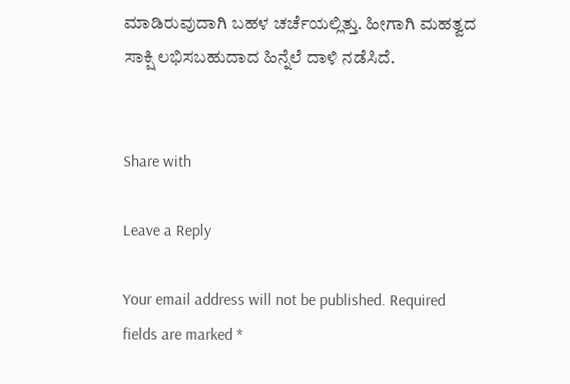ಮಾಡಿರುವುದಾಗಿ ಬಹಳ ಚರ್ಚೆಯಲ್ಲಿತ್ತು. ಹೀಗಾಗಿ ಮಹತ್ವದ ಸಾಕ್ಷಿ ಲಭಿಸಬಹುದಾದ ಹಿನ್ನೆಲೆ ದಾಳಿ ನಡೆಸಿದೆ.


Share with

Leave a Reply

Your email address will not be published. Required fields are marked *